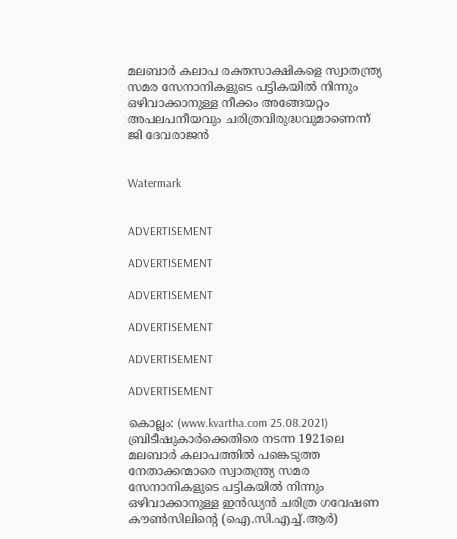മലബാര്‍ കലാപ രക്തസാക്ഷികളെ സ്വാതന്ത്ര്യ സമര സേനാനികളുടെ പട്ടികയില്‍ നിന്നും ഒഴിവാക്കാനുള്ള നീക്കം അങ്ങേയറ്റം അപലപനീയവും ചരിത്രവിരുദ്ധവുമാണെന്ന് ജി ദേവരാജന്‍


Watermark


ADVERTISEMENT

ADVERTISEMENT

ADVERTISEMENT

ADVERTISEMENT

ADVERTISEMENT

ADVERTISEMENT

കൊല്ലം: (www.kvartha.com 25.08.2021) ബ്രിടീഷുകാര്‍ക്കെതിരെ നടന്ന 1921ലെ മലബാര്‍ കലാപത്തില്‍ പങ്കെടുത്ത നേതാക്കന്മാരെ സ്വാതന്ത്ര്യ സമര സേനാനികളുടെ പട്ടികയില്‍ നിന്നും ഒഴിവാക്കാനുള്ള ഇന്‍ഡ്യന്‍ ചരിത്ര ഗവേഷണ കൗണ്‍സിലിന്റെ (ഐ.സി.എച്ച്.ആര്‍)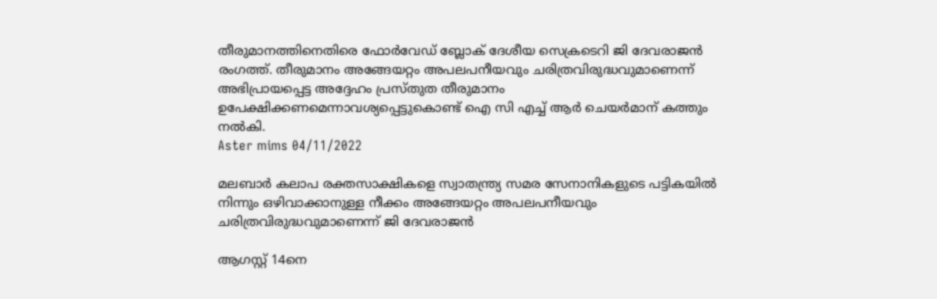തീരുമാനത്തിനെതിരെ ഫോര്‍വേഡ് ബ്ലോക് ദേശീയ സെക്രടെറി ജി ദേവരാജന്‍ രംഗത്ത്. തീരുമാനം അങ്ങേയറ്റം അപലപനീയവും ചരിത്രവിരുദ്ധവുമാണെന്ന് അഭിപ്രായപ്പെട്ട അദ്ദേഹം പ്രസ്തുത തീരുമാനം ഉപേക്ഷിക്കണമെന്നാവശ്യപ്പെട്ടുകൊണ്ട് ഐ സി എച്ച് ആര്‍ ചെയര്‍മാന് കത്തും നല്‍കി.
Aster mims 04/11/2022

മലബാര്‍ കലാപ രക്തസാക്ഷികളെ സ്വാതന്ത്ര്യ സമര സേനാനികളുടെ പട്ടികയില്‍ നിന്നും ഒഴിവാക്കാനുള്ള നീക്കം അങ്ങേയറ്റം അപലപനീയവും ചരിത്രവിരുദ്ധവുമാണെന്ന് ജി ദേവരാജന്‍

ആഗസ്റ്റ് 14നെ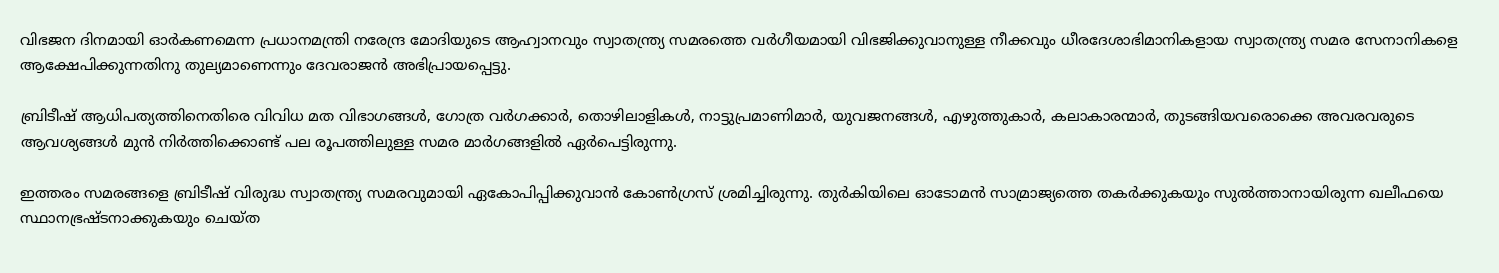വിഭജന ദിനമായി ഓര്‍കണമെന്ന പ്രധാനമന്ത്രി നരേന്ദ്ര മോദിയുടെ ആഹ്വാനവും സ്വാതന്ത്ര്യ സമരത്തെ വര്‍ഗീയമായി വിഭജിക്കുവാനുള്ള നീക്കവും ധീരദേശാഭിമാനികളായ സ്വാതന്ത്ര്യ സമര സേനാനികളെ ആക്ഷേപിക്കുന്നതിനു തുല്യമാണെന്നും ദേവരാജന്‍ അഭിപ്രായപ്പെട്ടു.

ബ്രിടീഷ് ആധിപത്യത്തിനെതിരെ വിവിധ മത വിഭാഗങ്ങള്‍, ഗോത്ര വര്‍ഗക്കാര്‍, തൊഴിലാളികള്‍, നാട്ടുപ്രമാണിമാര്‍, യുവജനങ്ങള്‍, എഴുത്തുകാര്‍, കലാകാരന്മാര്‍, തുടങ്ങിയവരൊക്കെ അവരവരുടെ ആവശ്യങ്ങള്‍ മുന്‍ നിര്‍ത്തിക്കൊണ്ട് പല രൂപത്തിലുള്ള സമര മാര്‍ഗങ്ങളില്‍ ഏര്‍പെട്ടിരുന്നു.

ഇത്തരം സമരങ്ങളെ ബ്രിടീഷ് വിരുദ്ധ സ്വാതന്ത്ര്യ സമരവുമായി ഏകോപിപ്പിക്കുവാന്‍ കോണ്‍ഗ്രസ് ശ്രമിച്ചിരുന്നു. തുര്‍കിയിലെ ഓടോമന്‍ സാമ്രാജ്യത്തെ തകര്‍ക്കുകയും സുല്‍ത്താനായിരുന്ന ഖലീഫയെ സ്ഥാനഭ്രഷ്ടനാക്കുകയും ചെയ്ത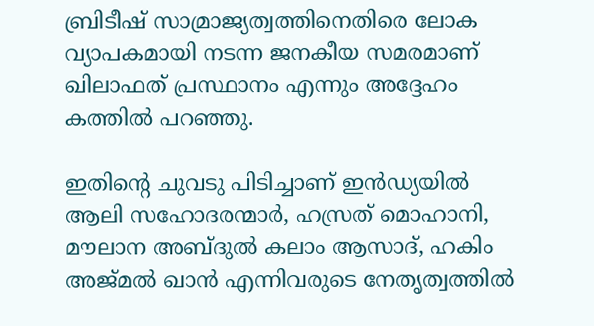ബ്രിടീഷ് സാമ്രാജ്യത്വത്തിനെതിരെ ലോക വ്യാപകമായി നടന്ന ജനകീയ സമരമാണ് ഖിലാഫത് പ്രസ്ഥാനം എന്നും അദ്ദേഹം കത്തില്‍ പറഞ്ഞു.

ഇതിന്റെ ചുവടു പിടിച്ചാണ് ഇന്‍ഡ്യയില്‍ ആലി സഹോദരന്മാര്‍, ഹസ്രത് മൊഹാനി, മൗലാന അബ്ദുല്‍ കലാം ആസാദ്, ഹകിം അജ്മല്‍ ഖാന്‍ എന്നിവരുടെ നേതൃത്വത്തില്‍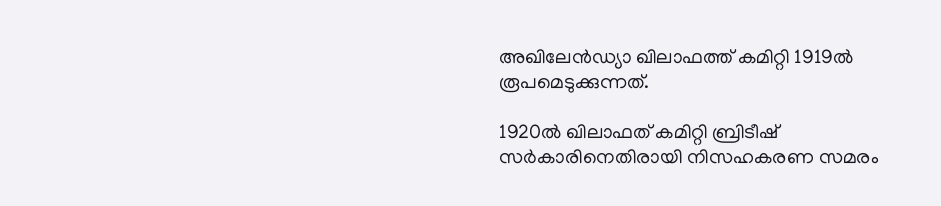അഖിലേന്‍ഡ്യാ ഖിലാഫത്ത് കമിറ്റി 1919ല്‍ രൂപമെടുക്കുന്നത്.

1920ല്‍ ഖിലാഫത് കമിറ്റി ബ്രിടീഷ് സര്‍കാരിനെതിരായി നിസഹകരണ സമരം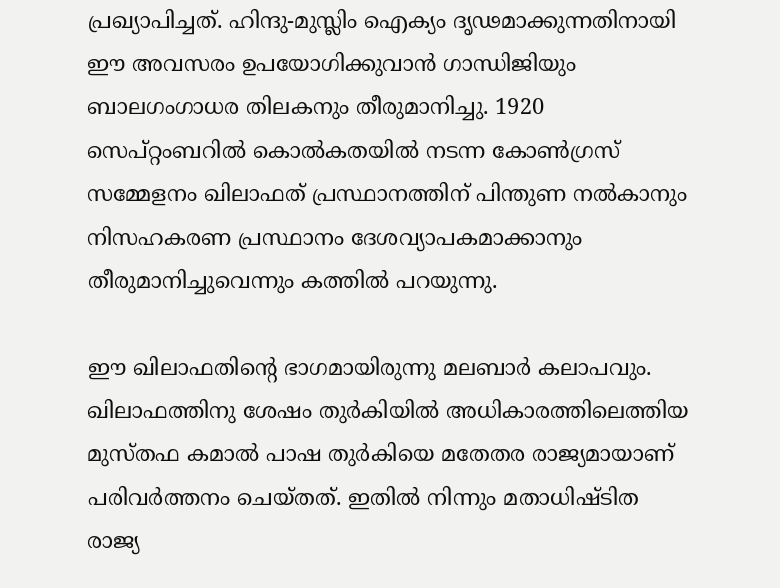പ്രഖ്യാപിച്ചത്. ഹിന്ദു-മുസ്ലിം ഐക്യം ദൃഢമാക്കുന്നതിനായി ഈ അവസരം ഉപയോഗിക്കുവാന്‍ ഗാന്ധിജിയും ബാലഗംഗാധര തിലകനും തീരുമാനിച്ചു. 1920 സെപ്റ്റംബറില്‍ കൊല്‍കതയില്‍ നടന്ന കോണ്‍ഗ്രസ് സമ്മേളനം ഖിലാഫത് പ്രസ്ഥാനത്തിന് പിന്തുണ നല്‍കാനും നിസഹകരണ പ്രസ്ഥാനം ദേശവ്യാപകമാക്കാനും തീരുമാനിച്ചുവെന്നും കത്തില്‍ പറയുന്നു.

ഈ ഖിലാഫതിന്റെ ഭാഗമായിരുന്നു മലബാര്‍ കലാപവും. ഖിലാഫത്തിനു ശേഷം തുര്‍കിയില്‍ അധികാരത്തിലെത്തിയ മുസ്തഫ കമാല്‍ പാഷ തുര്‍കിയെ മതേതര രാജ്യമായാണ് പരിവര്‍ത്തനം ചെയ്തത്. ഇതില്‍ നിന്നും മതാധിഷ്ടിത രാജ്യ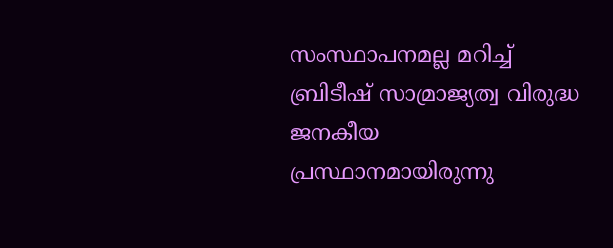സംസ്ഥാപനമല്ല മറിച്ച് ബ്രിടീഷ് സാമ്രാജ്യത്വ വിരുദ്ധ ജനകീയ പ്രസ്ഥാനമായിരുന്നു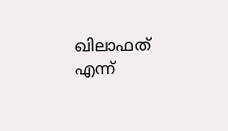ഖിലാഫത് എന്ന്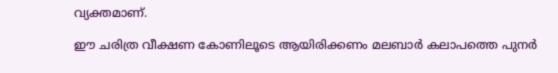വ്യക്തമാണ്.

ഈ ചരിത്ര വീക്ഷണ കോണിലൂടെ ആയിരിക്കണം മലബാര്‍ കലാപത്തെ പുനര്‍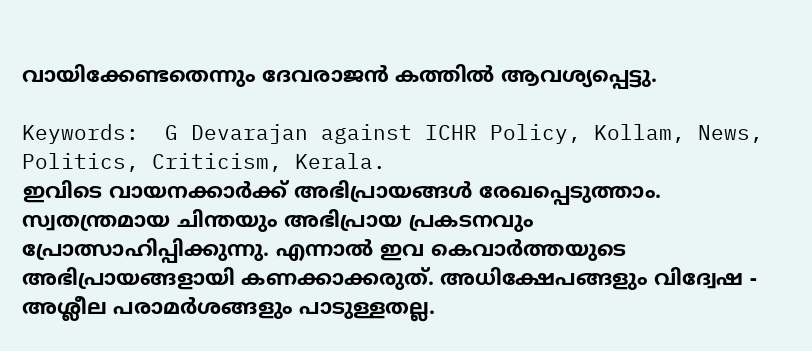വായിക്കേണ്ടതെന്നും ദേവരാജന്‍ കത്തില്‍ ആവശ്യപ്പെട്ടു.

Keywords:  G Devarajan against ICHR Policy, Kollam, News, Politics, Criticism, Kerala.
ഇവിടെ വായനക്കാർക്ക് അഭിപ്രായങ്ങൾ രേഖപ്പെടുത്താം. സ്വതന്ത്രമായ ചിന്തയും അഭിപ്രായ പ്രകടനവും പ്രോത്സാഹിപ്പിക്കുന്നു. എന്നാൽ ഇവ കെവാർത്തയുടെ അഭിപ്രായങ്ങളായി കണക്കാക്കരുത്. അധിക്ഷേപങ്ങളും വിദ്വേഷ - അശ്ലീല പരാമർശങ്ങളും പാടുള്ളതല്ല.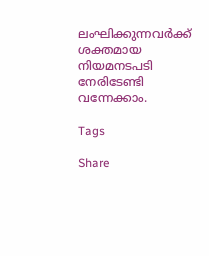ലംഘിക്കുന്നവർക്ക് ശക്തമായ നിയമനടപടി നേരിടേണ്ടി വന്നേക്കാം.

Tags

Share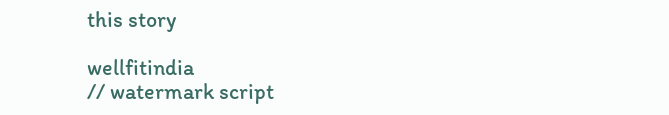this story

wellfitindia
// watermark script